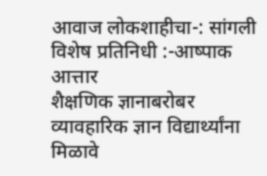आवाज लोकशाहीचा-: सांगली
विशेष प्रतिनिधी :-आष्पाक आत्तार
शैक्षणिक ज्ञानाबरोबर व्यावहारिक ज्ञान विद्यार्थ्यांना मिळावे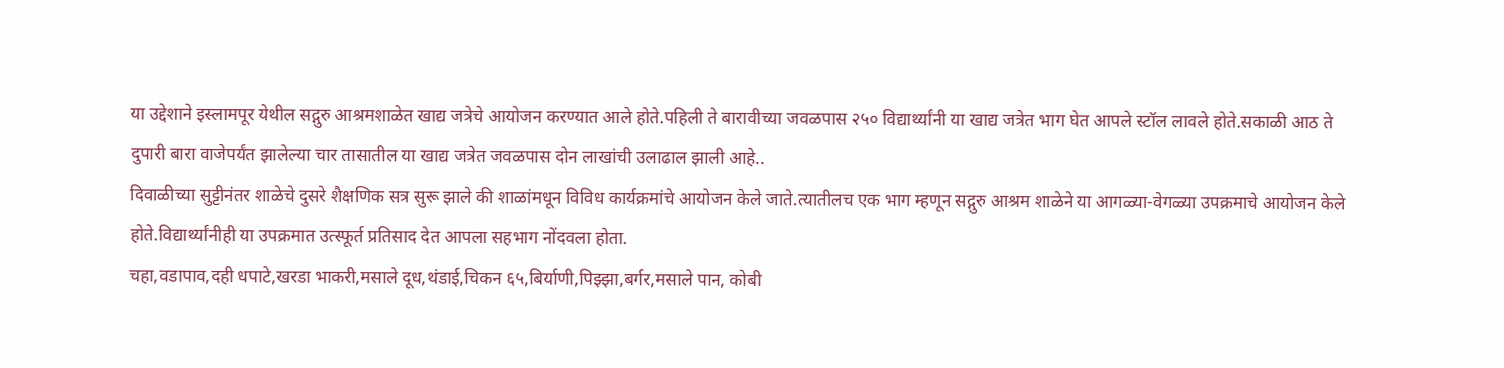या उद्देशाने इस्लामपूर येथील सद्गुरु आश्रमशाळेत खाद्य जत्रेचे आयोजन करण्यात आले होते.पहिली ते बारावीच्या जवळपास २५० विद्यार्थ्यांनी या खाद्य जत्रेत भाग घेत आपले स्टॉल लावले होते.सकाळी आठ ते दुपारी बारा वाजेपर्यंत झालेल्या चार तासातील या खाद्य जत्रेत जवळपास दोन लाखांची उलाढाल झाली आहे..
दिवाळीच्या सुट्टीनंतर शाळेचे दुसरे शैक्षणिक सत्र सुरू झाले की शाळांमधून विविध कार्यक्रमांचे आयोजन केले जाते.त्यातीलच एक भाग म्हणून सद्गुरु आश्रम शाळेने या आगळ्या-वेगळ्या उपक्रमाचे आयोजन केले होते.विद्यार्थ्यांनीही या उपक्रमात उत्स्फूर्त प्रतिसाद देत आपला सहभाग नोंदवला होता.
चहा,वडापाव,दही धपाटे,खरडा भाकरी,मसाले दूध,थंडाई,चिकन ६५,बिर्याणी,पिझ्झा,बर्गर,मसाले पान, कोबी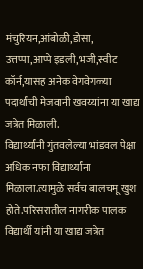मंचुरियन,आंबोळी,डोसा, उत्तप्पा,आप्पे इडली,भजी,स्वीट कॉर्न,यासह अनेक वेगवेगळ्या पदार्थांची मेजवानी खवय्यांना या खाद्य जत्रेत मिळाली.
विद्यार्थ्यांनी गुंतवलेल्या भांडवल पेक्षा अधिक नफा विद्यार्थ्यांना मिळाला.त्यामुळे सर्वच बालचमू खुश होते.परिसरातील नागरीक पालक विद्यार्थी यांनी या खाद्य जत्रेत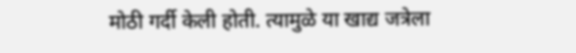मोठी गर्दी केली होती. त्यामुळे या खाद्य जत्रेला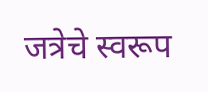जत्रेचे स्वरूप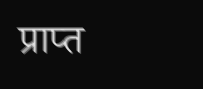प्राप्त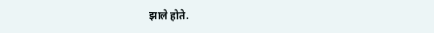झाले होते.